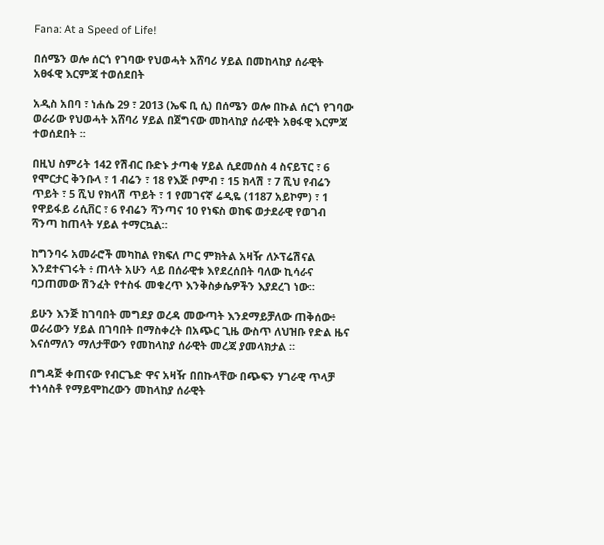Fana: At a Speed of Life!

በሰሜን ወሎ ሰርጎ የገባው የህወሓት አሸባሪ ሃይል በመከላከያ ሰራዊት አፀፋዊ እርምጃ ተወሰደበት

አዲስ አበባ ፣ ነሐሴ 29 ፣ 2013 (ኤፍ ቢ ሲ) በሰሜን ወሎ በኩል ሰርጎ የገባው ወራሪው የህወሓት አሸባሪ ሃይል በጀግናው መከላከያ ሰራዊት አፀፋዊ እርምጃ ተወሰደበት ፡፡

በዚህ ስምሪት 142 የሽብር ቡድኑ ታጣቂ ሃይል ሲደመሰስ 4 ስናይፕር ፣ 6 የሞርታር ቅንቡላ ፣ 1 ብሬን ፣ 18 የእጅ ቦምብ ፣ 15 ክላሽ ፣ 7 ሺህ የብሬን ጥይት ፣ 5 ሺህ የክላሽ ጥይት ፣ 1 የመገናኛ ሬዲዬ (1187 አይኮም) ፣ 1 የዋይፋይ ሪሲቨር ፣ 6 የብሬን ሻንጣና 10 የነፍስ ወከፍ ወታደራዊ የወገብ ሻንጣ ከጠላት ሃይል ተማርኳል።

ከግንባሩ አመራሮች መካከል የክፍለ ጦር ምክትል አዛዥ ለኦፕሬሽናል እንደተናገሩት ፥ ጠላት አሁን ላይ በሰራዊቱ እየደረሰበት ባለው ኪሳራና ባጋጠመው ሽንፈት የተስፋ መቁረጥ እንቅስቃሴዎችን እያደረገ ነው።

ይሁን እንጅ ከገባበት መግደያ ወረዳ መውጣት እንደማይቻለው ጠቅሰው፥ ወራሪውን ሃይል በገባበት በማስቀረት በአጭር ጊዜ ውስጥ ለህዝቡ የድል ዜና እናሰማለን ማለታቸውን የመከላከያ ሰራዊት መረጃ ያመላክታል ።

በግዳጅ ቀጠናው የብርጌድ ዋና አዛዥ በበኩላቸው በጭፍን ሃገራዊ ጥላቻ ተነሳስቶ የማይሞከረውን መከላከያ ሰራዊት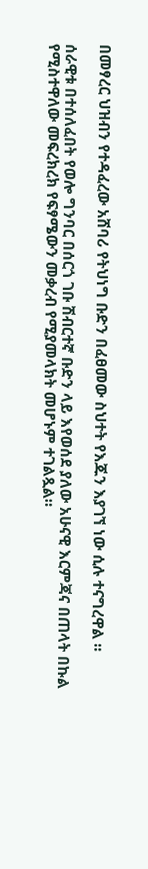በመፃረር ህዝብን የተዳፈረው አሸባሪ የትህነግ ቡድን በፈፀመው ስህተት የእጁን እያገኘ ነው ሲሉ ተናግረዋል ።

ሰራዊቱ በተሰለፈበት የወሎ ግንባር በሰርጎ ገቡ ሽብርተኛ ቡድን ላይ እየወሰደ ያለው አሁናዊ እርምጃና በጠላት በኩል የሚስተዋለው መፍረክረክ የፍፃሜውን መቃረብ የሚያመላክት መሆኑም ተገልጿል።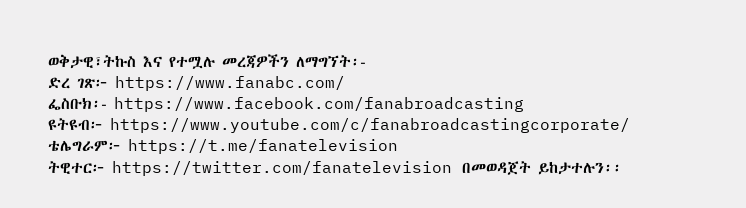ወቅታዊ፣ትኩስ እና የተሟሉ መረጃዎችን ለማግኘት፡-
ድረ ገጽ፦ https://www.fanabc.com/
ፌስቡክ፡- https://www.facebook.com/fanabroadcasting
ዩትዩብ፦ https://www.youtube.com/c/fanabroadcastingcorporate/
ቴሌግራም፦ https://t.me/fanatelevision
ትዊተር፦ https://twitter.com/fanatelevision በመወዳጀት ይከታተሉን፡፡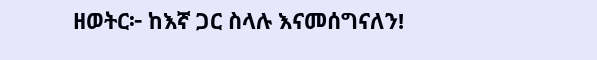ዘወትር፦ ከእኛ ጋር ስላሉ እናመሰግናለን!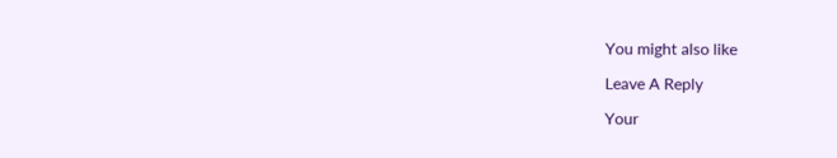You might also like

Leave A Reply

Your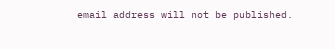email address will not be published.